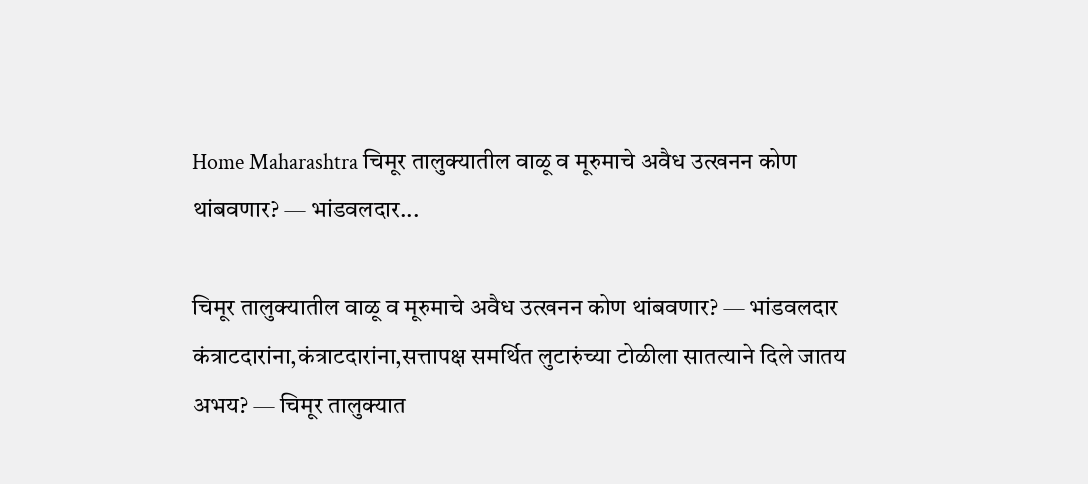Home Maharashtra चिमूर तालुक्यातील वाळू व मूरुमाचे अवैध उत्खनन कोण थांबवणार? — भांडवलदार...

चिमूर तालुक्यातील वाळू व मूरुमाचे अवैध उत्खनन कोण थांबवणार? — भांडवलदार कंत्राटदारांना,कंत्राटदारांना,सत्तापक्ष समर्थित लुटारुंच्या टोळीला सातत्याने दिले जातय अभय? — चिमूर तालुक्यात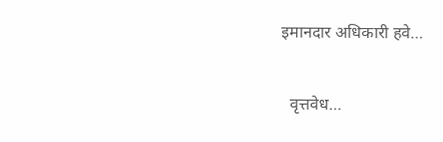इमानदार अधिकारी हवे…

  वृत्तवेध…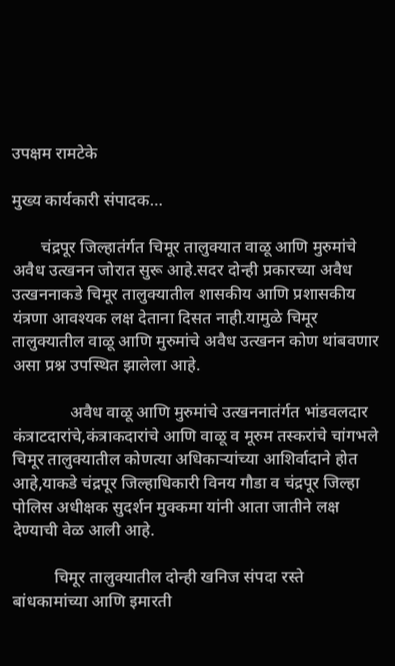उपक्षम रामटेके

मुख्य कार्यकारी संपादक…

       चंद्रपूर जिल्हातंर्गत चिमूर तालुक्यात वाळू आणि मुरुमांचे अवैध उत्खनन जोरात सुरू आहे.सदर दोन्ही प्रकारच्या अवैध उत्खननाकडे चिमूर तालुक्यातील शासकीय आणि प्रशासकीय यंत्रणा आवश्यक लक्ष देताना दिसत नाही.यामुळे चिमूर तालुक्यातील वाळू आणि मुरुमांचे अवैध उत्खनन कोण थांबवणार असा प्रश्न उपस्थित झालेला आहे.

              अवैध वाळू आणि मुरुमांचे उत्खननातंर्गत भांडवलदार कंत्राटदारांचे,कंत्राकदारांचे आणि वाळू व मूरुम तस्करांचे चांगभले चिमूर तालुक्यातील कोणत्या अधिकाऱ्यांच्या आशिर्वादाने होत आहे,याकडे चंद्रपूर जिल्हाधिकारी विनय गौडा व चंद्रपूर जिल्हा पोलिस अधीक्षक सुदर्शन मुक्कमा यांनी आता जातीने लक्ष देण्याची वेळ आली आहे.

          चिमूर तालुक्यातील दोन्ही खनिज संपदा रस्ते बांधकामांच्या आणि इमारती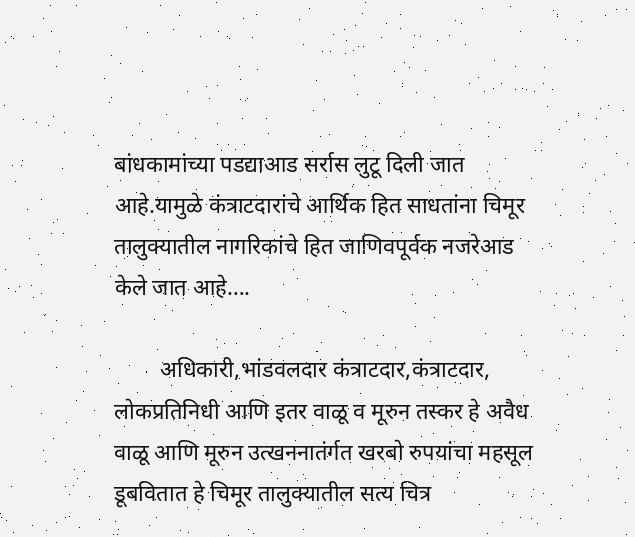बांधकामांच्या पडद्याआड सर्रास लुटू दिली जात आहे.यामुळे कंत्राटदारांचे आर्थिक हित साधतांना चिमूर तालुक्यातील नागरिकांचे हित जाणिवपूर्वक नजरेआड केले जात आहे….

        अधिकारी,भांडवलदार कंत्राटदार,कंत्राटदार, लोकप्रतिनिधी आणि इतर वाळू व मूरुन तस्कर हे अवैध वाळू आणि मूरुन उत्खननातंर्गत खरबो रुपयांचा महसूल डूबवितात हे चिमूर तालुक्यातील सत्य चित्र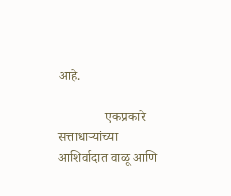आहे.

              एकप्रकारे सत्ताधाऱ्यांच्या आशिर्वादात वाळू आणि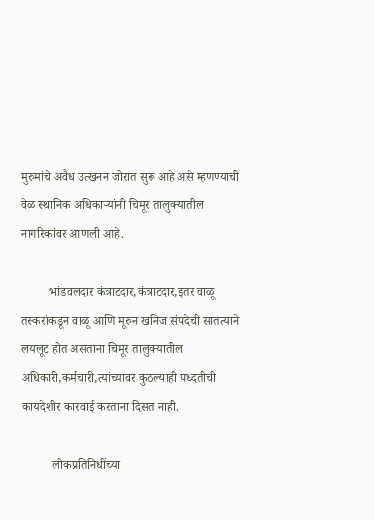मुरुमांचे अवैध उत्खनन जोरात सुरू आहे असे म्हणण्याची वेळ स्थानिक अधिकाऱ्यांनी चिमूर तालुक्यातील नागरिकांवर आणली आहे.

         भांडवलदार कंत्राटदार,कंत्राटदार,इतर वाळू तस्करांकडून वाळू आणि मूरुन खनिज संपदेची सातत्याने लयलूट होत असताना चिमूर तालुक्यातील अधिकारी,कर्मचारी,त्यांच्यावर कुठल्याही पध्दतीची कायदेशीर कारवाई करताना दिसत नाही.

          लोकप्रतिनिधींच्या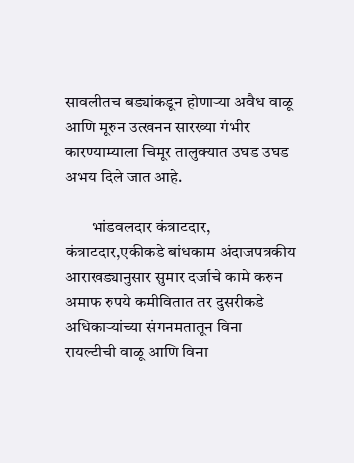सावलीतच बड्यांकडून होणाऱ्या अवैध वाळू आणि मूरुन उत्खनन सारख्या गंभीर कारण्याम्याला चिमूर तालुक्यात उघड उघड अभय दिले जात आहे.

        भांडवलदार कंत्राटदार, कंत्राटदार,एकीकडे बांधकाम अंदाजपत्रकीय आराखड्यानुसार सुमार दर्जाचे कामे करुन अमाफ रुपये कमीवितात तर दुसरीकडे अधिकाऱ्यांच्या संगनमतातून विना रायल्टीची वाळू आणि विना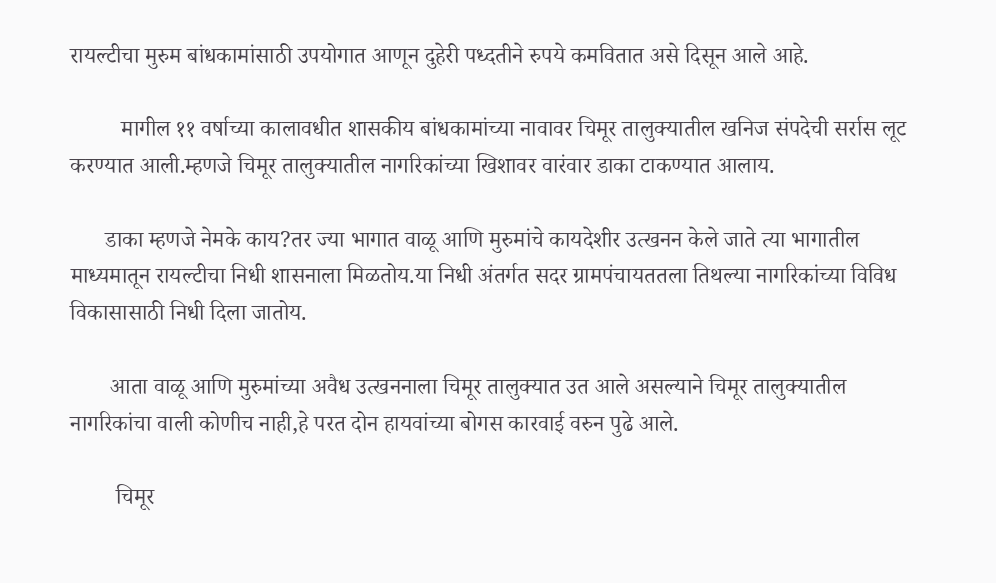रायल्टीचा मुरुम बांधकामांसाठी उपयोगात आणून दुहेरी पध्दतीने रुपये कमवितात असे दिसून आले आहे.

         मागील ११ वर्षाच्या कालावधीत शासकीय बांधकामांच्या नावावर चिमूर तालुक्यातील खनिज संपदेची सर्रास लूट करण्यात आली.म्हणजे चिमूर तालुक्यातील नागरिकांच्या खिशावर वारंवार डाका टाकण्यात आलाय.

      डाका म्हणजे नेमके काय?तर ज्या भागात वाळू आणि मुरुमांचे कायदेशीर उत्खनन केले जाते त्या भागातील माध्यमातून रायल्टीचा निधी शासनाला मिळतोय.या निधी अंतर्गत सदर ग्रामपंचायततला तिथल्या नागरिकांच्या विविध विकासासाठी निधी दिला जातोय.

       आता वाळू आणि मुरुमांच्या अवैध उत्खननाला चिमूर तालुक्यात उत आले असल्याने चिमूर तालुक्यातील नागरिकांचा वाली कोणीच नाही,हे परत दोन हायवांच्या बोगस कारवाई वरुन पुढे आले.

        चिमूर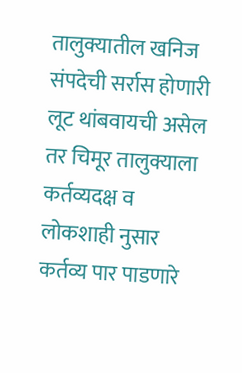तालुक्यातील खनिज संपदेची सर्रास होणारी लूट थांबवायची असेल तर चिमूर तालुक्याला कर्तव्यदक्ष व लोकशाही नुसार कर्तव्य पार पाडणारे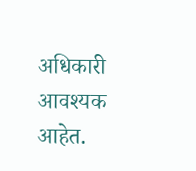अधिकारी आवश्यक आहेत.